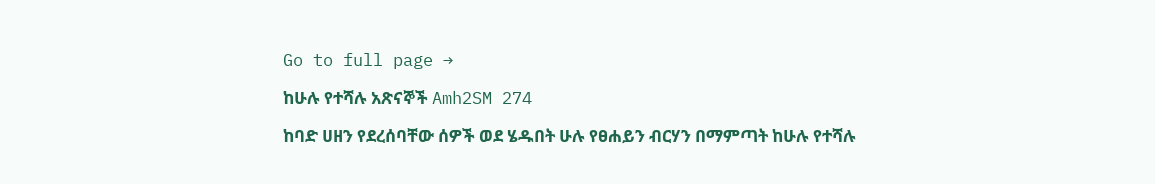Go to full page →

ከሁሉ የተሻሉ አጽናኞች Amh2SM 274

ከባድ ሀዘን የደረሰባቸው ሰዎች ወደ ሄዱበት ሁሉ የፀሐይን ብርሃን በማምጣት ከሁሉ የተሻሉ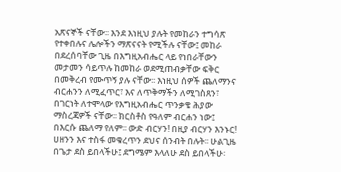አጽናኞች ናቸው፡፡ እንደ እነዚህ ያሉት የመከራን ተግሳጽ የተቀበሉና ሌሎችን ማጽናናት የሚችሉ ናቸው፤ መከራ በደረሰባቸው ጊዜ በእግዚአብሔር ላይ የነበራቸውን መታመን ሳይጥሉ ከመከራ ወደሚጠብቃቸው ፍቅር በመቅረብ የሙጥኝ ያሉ ናቸው፡፡ እነዚህ ሰዎች ጨለማንና ብርሐንን ለሚፈጥር፣ እና ለጥቅማችን ለሚገስጸን፣ በገርነት ለተሞላው የእግዚአብሔር ጥንቃቄ ሕያው ማስረጃዎች ናቸው፡፡ ክርስቶስ የዓለም ብርሐን ነው፤ በእርሱ ጨለማ የለም፡፡ ውድ ብርሃን! በዚያ ብርሃን እንኑር! ሀዘንን እና ተስፋ መቁረጥን ደህና ሰንብት በሉት፡፡ ሁልጊዜ በጌታ ደስ ይበላችሁ፤ ደግሜም እላለሁ ደስ ይበላችሁ፡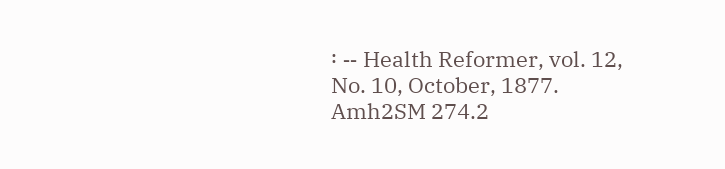፡ -- Health Reformer, vol. 12, No. 10, October, 1877. Amh2SM 274.2